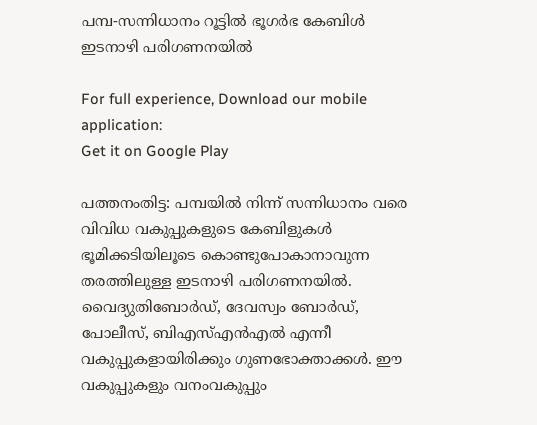പമ്പ-സന്നിധാനം റൂട്ടിൽ ഭൂഗർഭ കേബിൾ ഇടനാഴി പരിഗണനയിൽ

For full experience, Download our mobile application:
Get it on Google Play

പത്തനംതിട്ട: പമ്പയിൽ നിന്ന് സന്നിധാനം വരെ വിവിധ വകുപ്പുകളുടെ കേബിളുകൾ ഭൂമിക്കടിയിലൂടെ കൊണ്ടുപോകാനാവുന്ന തരത്തിലുള്ള ഇടനാഴി പരിഗണനയിൽ. വൈദ്യുതിബോർഡ്, ദേവസ്വം ബോർഡ്, പോലീസ്, ബിഎസ്എൻഎൽ എന്നീ വകുപ്പുകളായിരിക്കും ഗുണഭോക്താക്കൾ. ഈ വകുപ്പുകളും വനംവകുപ്പും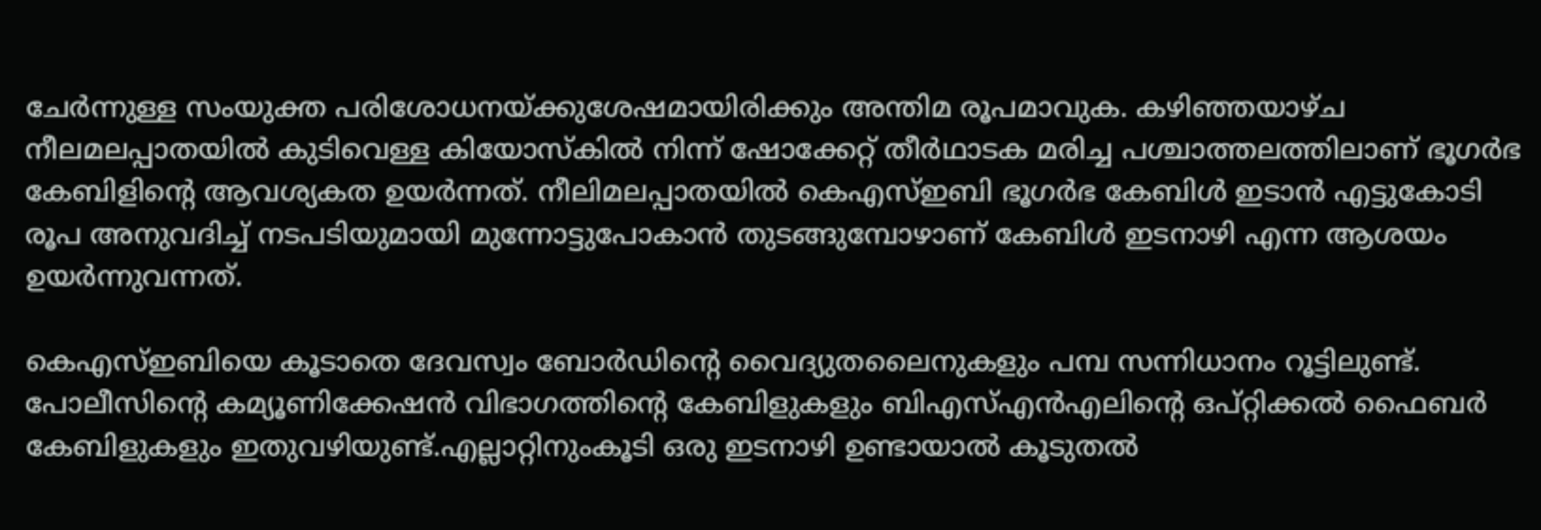ചേർന്നുള്ള സംയുക്ത പരിശോധനയ്ക്കുശേഷമായിരിക്കും അന്തിമ രൂപമാവുക. കഴിഞ്ഞയാഴ്ച നീലമലപ്പാതയിൽ കുടിവെള്ള കിയോസ്‌കിൽ നിന്ന് ഷോക്കേറ്റ് തീർഥാടക മരിച്ച പശ്ചാത്തലത്തിലാണ് ഭൂഗർഭ കേബിളിന്റെ ആവശ്യകത ഉയർന്നത്. നീലിമലപ്പാതയിൽ കെഎസ്ഇബി ഭൂഗർഭ കേബിൾ ഇടാൻ എട്ടുകോടി രൂപ അനുവദിച്ച് നടപടിയുമായി മുന്നോട്ടുപോകാൻ തുടങ്ങുമ്പോഴാണ് കേബിൾ ഇടനാഴി എന്ന ആശയം ഉയർന്നുവന്നത്.

കെഎസ്ഇബിയെ കൂടാതെ ദേവസ്വം ബോർഡിന്റെ വൈദ്യുതലൈനുകളും പമ്പ സന്നിധാനം റൂട്ടിലുണ്ട്. പോലീസിന്റെ കമ്യൂണിക്കേഷൻ വിഭാഗത്തിന്റെ കേബിളുകളും ബിഎസ്എൻഎലിന്റെ ഒപ്റ്റിക്കൽ ഫൈബർ കേബിളുകളും ഇതുവഴിയുണ്ട്.എല്ലാറ്റിനുംകൂടി ഒരു ഇടനാഴി ഉണ്ടായാൽ കൂടുതൽ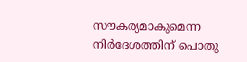സൗകര്യമാകുമെന്ന നിർദേശത്തിന് പൊതു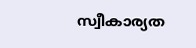സ്വീകാര്യത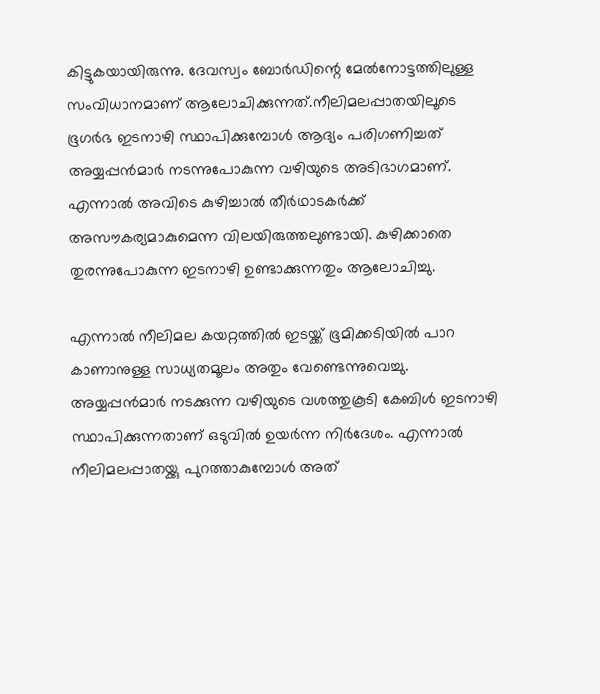കിട്ടുകയായിരുന്നു. ദേവസ്വം ബോർഡിന്റെ മേൽനോട്ടത്തിലുള്ള സംവിധാനമാണ് ആലോചിക്കുന്നത്.നീലിമലപ്പാതയിലൂടെ ഭൂഗർഭ ഇടനാഴി സ്ഥാപിക്കുമ്പോൾ ആദ്യം പരിഗണിച്ചത് അയ്യപ്പൻമാർ നടന്നുപോകുന്ന വഴിയുടെ അടിഭാഗമാണ്. എന്നാൽ അവിടെ കുഴിച്ചാൽ തീർഥാടകർക്ക് അസൗകര്യമാകുമെന്ന വിലയിരുത്തലുണ്ടായി. കുഴിക്കാതെ തുരന്നുപോകുന്ന ഇടനാഴി ഉണ്ടാക്കുന്നതും ആലോചിച്ചു.

എന്നാൽ നീലിമല കയറ്റത്തിൽ ഇടയ്ക്ക് ഭൂമിക്കടിയിൽ പാറ കാണാനുള്ള സാധ്യതമൂലം അതും വേണ്ടെന്നുവെച്ചു. അയ്യപ്പൻമാർ നടക്കുന്ന വഴിയുടെ വശത്തുകൂടി കേബിൾ ഇടനാഴി സ്ഥാപിക്കുന്നതാണ് ഒടുവിൽ ഉയർന്ന നിർദേശം. എന്നാൽ നീലിമലപ്പാതയ്ക്കു പുറത്താകുമ്പോൾ അത്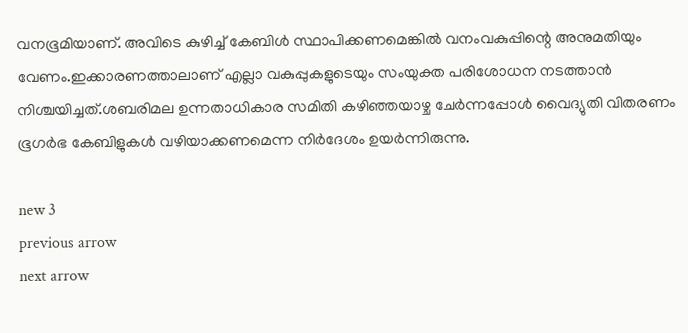വനഭൂമിയാണ്. അവിടെ കുഴിച്ച് കേബിൾ സ്ഥാപിക്കണമെങ്കിൽ വനംവകുപ്പിന്റെ അനുമതിയും വേണം.ഇക്കാരണത്താലാണ് എല്ലാ വകുപ്പുകളുടെയും സംയുക്ത പരിശോധന നടത്താൻ നിശ്ചയിച്ചത്.ശബരിമല ഉന്നതാധികാര സമിതി കഴിഞ്ഞയാഴ്ച ചേർന്നപ്പോൾ വൈദ്യുതി വിതരണം ഭൂഗർഭ കേബിളുകൾ വഴിയാക്കണമെന്ന നിർദേശം ഉയർന്നിരുന്നു.

new 3
previous arrow
next arrow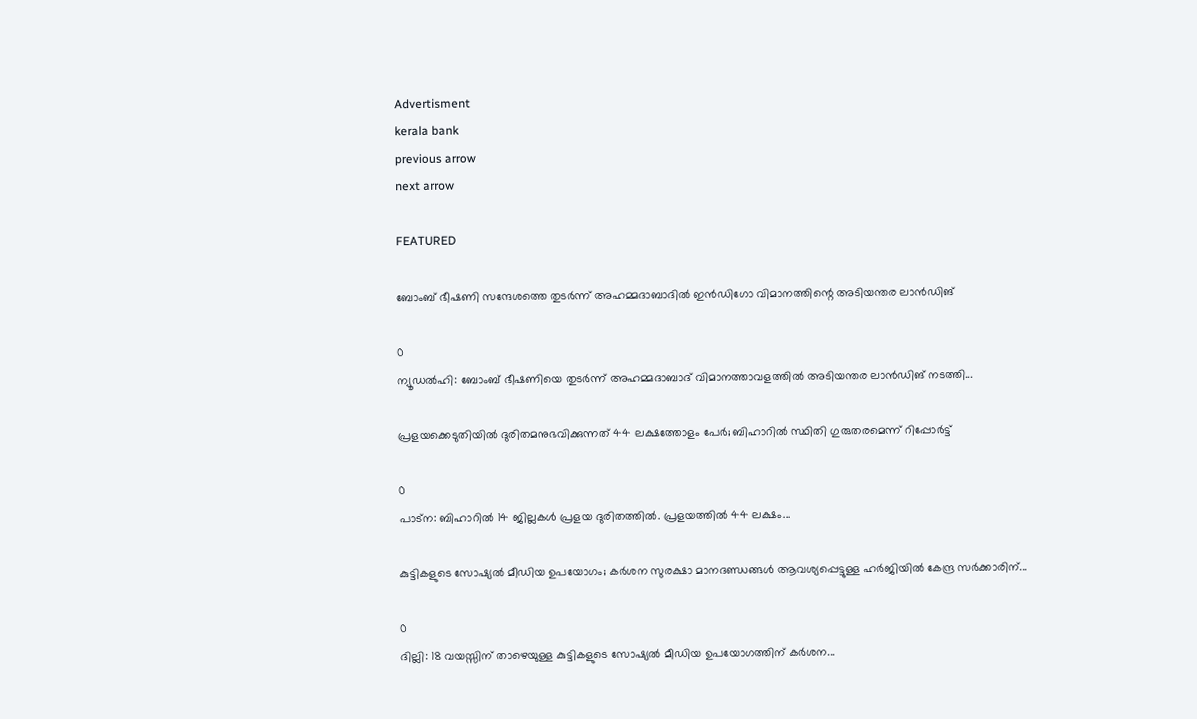Advertisment
kerala bank
previous arrow
next arrow

FEATURED

ബോംബ് ഭീഷണി സന്ദേശത്തെ തുടർന്ന് അഹമ്മദാബാദിൽ ഇൻഡിഗോ വിമാനത്തിന്റെ അടിയന്തര ലാൻഡിങ്

0
ന്യൂഡല്‍ഹി: ബോംബ് ഭീഷണിയെ തുടര്‍ന്ന് അഹമ്മദാബാദ് വിമാനത്താവളത്തില്‍ അടിയന്തര ലാൻഡിങ് നടത്തി...

പ്രളയക്കെടുതിയിൽ ദുരിതമനുഭവിക്കുന്നത് 44 ലക്ഷത്തോളം പേർ; ബിഹാറിൽ സ്ഥിതി ഗുരുതരമെന്ന് റിപ്പോർട്ട്

0
പാട്‌ന: ബിഹാറില്‍ 14 ജില്ലകള്‍ പ്രളയ ദുരിതത്തില്‍. പ്രളയത്തില്‍ 44 ലക്ഷം...

കുട്ടികളുടെ സോഷ്യൽ മീഡിയ ഉപയോഗം; കർശന സുരക്ഷാ മാനദണ്ഡങ്ങൾ ആവശ്യപ്പെട്ടുള്ള ഹർജിയിൽ കേന്ദ്ര സർക്കാരിന്...

0
ദില്ലി: 18 വയസ്സിന് താഴെയുള്ള കുട്ടികളുടെ സോഷ്യൽ മീഡിയ ഉപയോഗത്തിന് കർശന...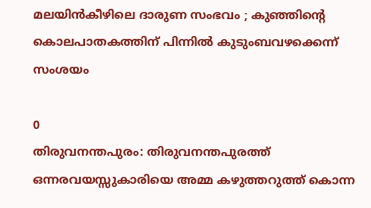മലയിൻകീഴിലെ ദാരുണ സംഭവം ; കുഞ്ഞിന്റെ കൊലപാതകത്തിന് പിന്നിൽ കുടുംബവഴക്കെന്ന് സംശയം

0
തിരുവനന്തപുരം: തിരുവനന്തപുരത്ത് ഒന്നരവയസ്സുകാരിയെ അമ്മ കഴുത്തറുത്ത് കൊന്ന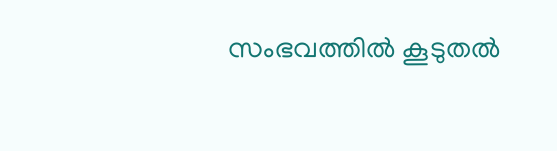സംഭവത്തിൽ കൂടുതൽ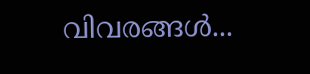വിവരങ്ങള്‍...